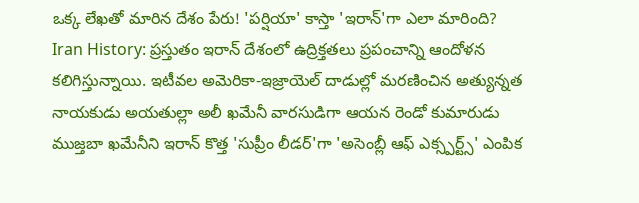ఒక్క లేఖతో మారిన దేశం పేరు! 'పర్షియా' కాస్తా 'ఇరాన్'గా ఎలా మారింది?
Iran History: ప్రస్తుతం ఇరాన్ దేశంలో ఉద్రిక్తతలు ప్రపంచాన్ని ఆందోళన కలిగిస్తున్నాయి. ఇటీవల అమెరికా-ఇజ్రాయెల్ దాడుల్లో మరణించిన అత్యున్నత నాయకుడు అయతుల్లా అలీ ఖమేనీ వారసుడిగా ఆయన రెండో కుమారుడు ముజ్తబా ఖమేనీని ఇరాన్ కొత్త 'సుప్రీం లీడర్'గా 'అసెంబ్లీ ఆఫ్ ఎక్స్పర్ట్స్' ఎంపిక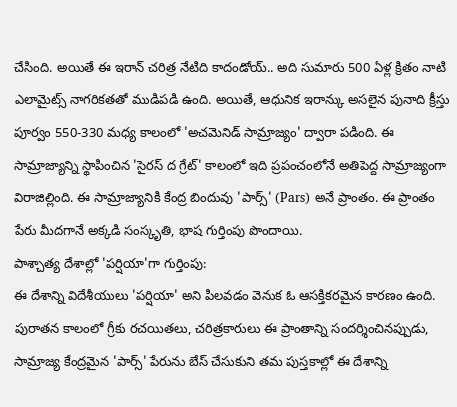చేసింది. అయితే ఈ ఇరాన్ చరిత్ర నేటిది కాదండోయ్.. అది సుమారు 500 ఏళ్ల క్రితం నాటి ఎలామైట్స్ నాగరికతతో ముడిపడి ఉంది. అయితే, ఆధునిక ఇరాన్కు అసలైన పునాది క్రీస్తు పూర్వం 550-330 మధ్య కాలంలో 'అచమెనిడ్ సామ్రాజ్యం' ద్వారా పడింది. ఈ సామ్రాజ్యాన్ని స్థాపించిన 'సైరస్ ద గ్రేట్' కాలంలో ఇది ప్రపంచంలోనే అతిపెద్ద సామ్రాజ్యంగా విరాజిల్లింది. ఈ సామ్రాజ్యానికి కేంద్ర బిందువు 'పార్స్' (Pars) అనే ప్రాంతం. ఈ ప్రాంతం పేరు మీదగానే అక్కడి సంస్కృతి, భాష గుర్తింపు పొందాయి.
పాశ్చాత్య దేశాల్లో 'పర్షియా'గా గుర్తింపు:
ఈ దేశాన్ని విదేశీయులు 'పర్షియా' అని పిలవడం వెనుక ఓ ఆసక్తికరమైన కారణం ఉంది. పురాతన కాలంలో గ్రీకు రచయితలు, చరిత్రకారులు ఈ ప్రాంతాన్ని సందర్శించినప్పుడు, సామ్రాజ్య కేంద్రమైన 'పార్స్' పేరును బేస్ చేసుకుని తమ పుస్తకాల్లో ఈ దేశాన్ని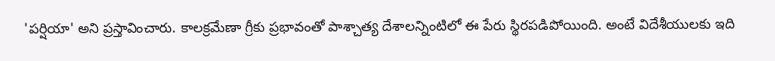'పర్షియా' అని ప్రస్తావించారు. కాలక్రమేణా గ్రీకు ప్రభావంతో పాశ్చాత్య దేశాలన్నింటిలో ఈ పేరు స్థిరపడిపోయింది. అంటే విదేశీయులకు ఇది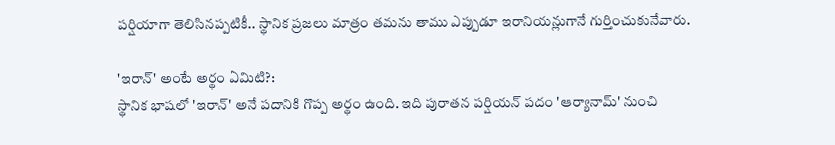పర్షియాగా తెలిసినప్పటికీ.. స్థానిక ప్రజలు మాత్రం తమను తాము ఎప్పుడూ ఇరానియన్లుగానే గుర్తించుకునేవారు.

'ఇరాన్' అంటే అర్థం ఏమిటి?:
స్థానిక భాషలో 'ఇరాన్' అనే పదానికి గొప్ప అర్థం ఉంది. ఇది పురాతన పర్షియన్ పదం 'ఆర్యానామ్' నుంచి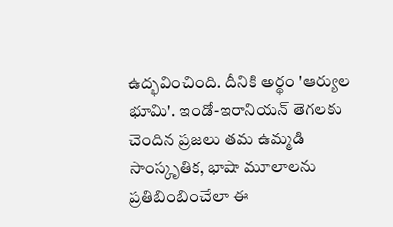ఉద్భవించింది. దీనికి అర్థం 'ఆర్యుల భూమి'. ఇండో-ఇరానియన్ తెగలకు చెందిన ప్రజలు తమ ఉమ్మడి సాంస్కృతిక, భాషా మూలాలను ప్రతిబింబించేలా ఈ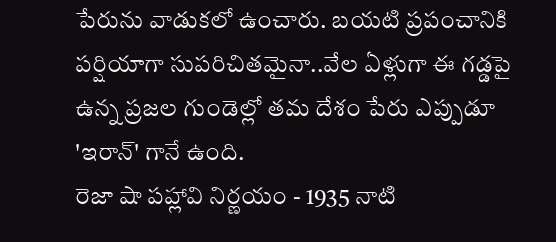పేరును వాడుకలో ఉంచారు. బయటి ప్రపంచానికి పర్షియాగా సుపరిచితమైనా..వేల ఏళ్లుగా ఈ గడ్డపై ఉన్న ప్రజల గుండెల్లో తమ దేశం పేరు ఎప్పుడూ 'ఇరాన్' గానే ఉంది.
రెజా షా పహ్లావి నిర్ణయం - 1935 నాటి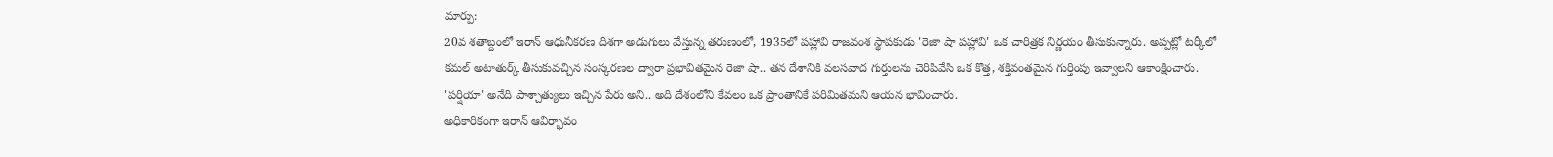మార్పు:
20వ శతాబ్దంలో ఇరాన్ ఆధునీకరణ దిశగా అడుగులు వేస్తున్న తరుణంలో, 1935లో పహ్లావి రాజవంశ స్థాపకుడు 'రెజా షా పహ్లావి' ఒక చారిత్రక నిర్ణయం తీసుకున్నారు. అప్పట్లో టర్కీలో కమల్ అటాతుర్క్ తీసుకువచ్చిన సంస్కరణల ద్వారా ప్రభావితమైన రెజా షా.. తన దేశానికి వలసవాద గుర్తులను చెరిపివేసి ఒక కొత్త, శక్తివంతమైన గుర్తింపు ఇవ్వాలని ఆకాంక్షించారు. 'పర్షియా' అనేది పాశ్చాత్యులు ఇచ్చిన పేరు అని.. అది దేశంలోని కేవలం ఒక ప్రాంతానికే పరిమితమని ఆయన భావించారు.
అధికారికంగా ఇరాన్ ఆవిర్భావం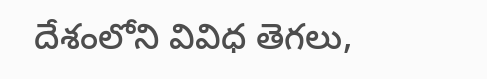దేశంలోని వివిధ తెగలు,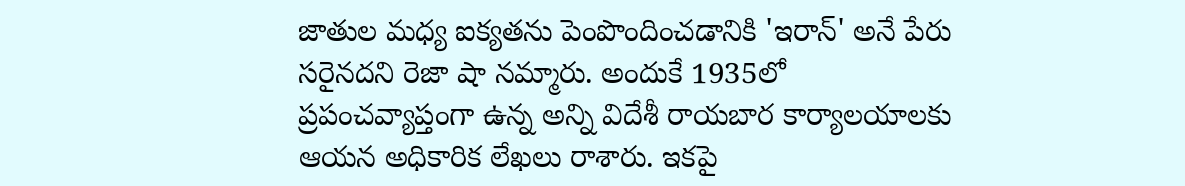జాతుల మధ్య ఐక్యతను పెంపొందించడానికి 'ఇరాన్' అనే పేరు సరైనదని రెజా షా నమ్మారు. అందుకే 1935లో ప్రపంచవ్యాప్తంగా ఉన్న అన్ని విదేశీ రాయబార కార్యాలయాలకు ఆయన అధికారిక లేఖలు రాశారు. ఇకపై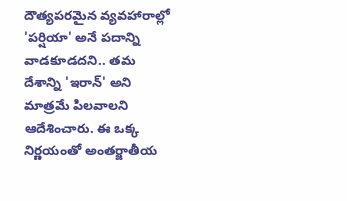దౌత్యపరమైన వ్యవహారాల్లో 'పర్షియా' అనే పదాన్ని వాడకూడదని.. తమ దేశాన్ని 'ఇరాన్' అని మాత్రమే పిలవాలని ఆదేశించారు. ఈ ఒక్క నిర్ణయంతో అంతర్జాతీయ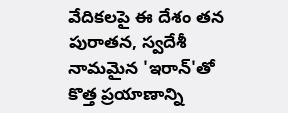వేదికలపై ఈ దేశం తన పురాతన, స్వదేశీ నామమైన 'ఇరాన్'తో కొత్త ప్రయాణాన్ని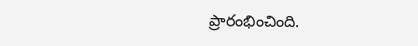ప్రారంభించింది.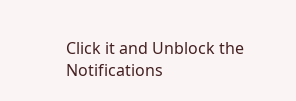Click it and Unblock the Notifications